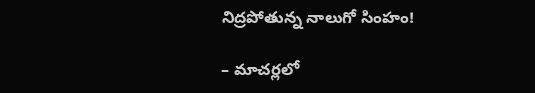నిద్రపోతున్న నాలుగో సింహం!

– మాచర్లలో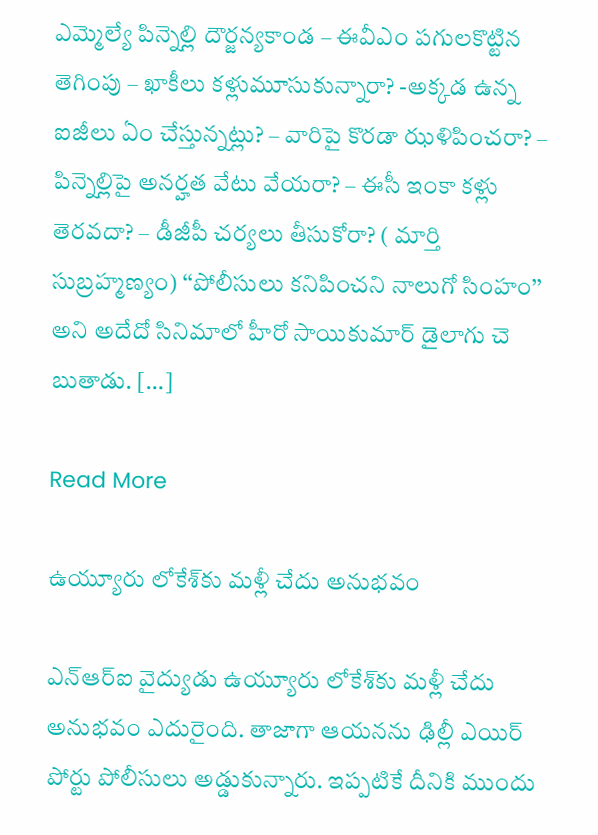ఎమ్మెల్యే పిన్నెల్లి దౌర్జన్యకాండ – ఈవీఎం పగులకొట్టిన తెగింపు – ఖాకీలు కళ్లుమూసుకున్నారా? -అక్కడ ఉన్న ఐజీలు ఏం చేస్తున్నట్లు? – వారిపై కొరడా ఝళిపించరా? – పిన్నెల్లిపై అనర్హత వేటు వేయరా? – ఈసీ ఇంకా కళ్లు తెరవదా? – డీజీపీ చర్యలు తీసుకోరా? ( మార్తి సుబ్రహ్మణ్యం) ‘‘పోలీసులు కనిపించని నాలుగో సింహం’’ అని అదేదో సినిమాలో హీరో సాయికుమార్ డైలాగు చె బుతాడు. […]

Read More

ఉయ్యూరు లోకేశ్‌కు మళ్లీ చేదు అనుభవం

ఎన్‌ఆర్‌ఐ వైద్యుడు ఉయ్యూరు లోకేశ్‌కు మళ్లీ చేదు అనుభవం ఎదురైంది. తాజాగా ఆయనను ఢిల్లీ ఎయిర్ పోర్టు పోలీసులు అడ్డుకున్నారు. ఇప్పటికే దీనికి ముందు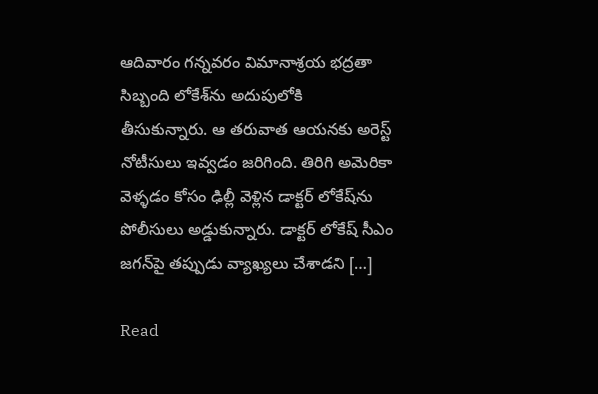ఆదివారం గన్నవరం విమానాశ్రయ భద్రతా సిబ్బంది లోకేశ్‌ను అదుపులోకి తీసుకున్నారు. ఆ తరువాత ఆయనకు అరెస్ట్ నోటీసులు ఇవ్వడం జరిగింది. తిరిగి అమెరికా వెళ్ళడం కోసం ఢిల్లీ వెళ్లిన డాక్టర్ లోకేష్‌ను పోలీసులు అడ్డుకున్నారు. డాక్టర్ లోకేష్ సీఎం జగన్‌పై తప్పుడు వ్యాఖ్యలు చేశాడని […]

Read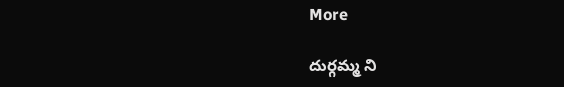More

దుర్గమ్మ ని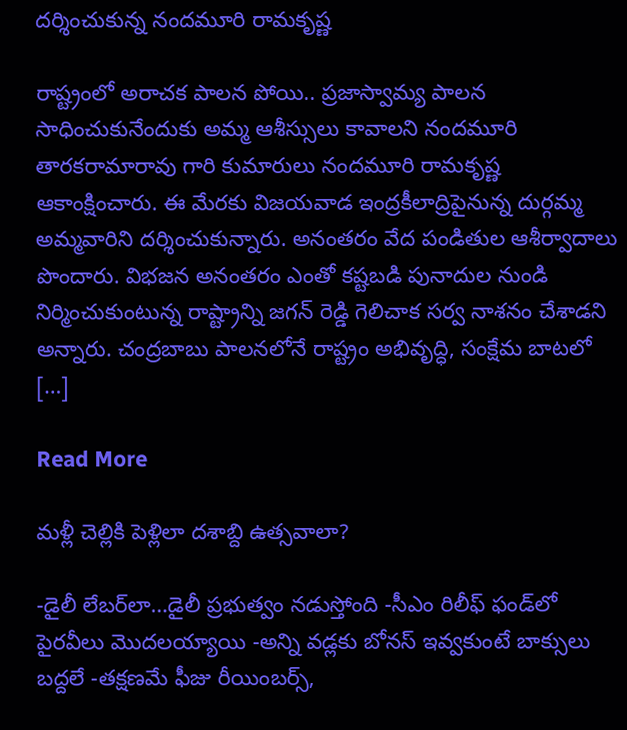దర్శించుకున్న నందమూరి రామకృష్ణ

రాష్ట్రంలో అరాచక పాలన పోయి.. ప్రజాస్వామ్య పాలన సాధించుకునేందుకు అమ్మ ఆశీస్సులు కావాలని నందమూరి తారకరామారావు గారి కుమారులు నందమూరి రామకృష్ణ ఆకాంక్షించారు. ఈ మేరకు విజయవాడ ఇంద్రకీలాద్రిపైనున్న దుర్గమ్మ అమ్మవారిని దర్శించుకున్నారు. అనంతరం వేద పండితుల ఆశీర్వాదాలు పొందారు. విభజన అనంతరం ఎంతో కష్టబడి పునాదుల నుండి నిర్మించుకుంటున్న రాష్ట్రాన్ని జగన్ రెడ్డి గెలిచాక సర్వ నాశనం చేశాడని అన్నారు. చంద్రబాబు పాలనలోనే రాష్ట్రం అభివృద్ధి, సంక్షేమ బాటలో […]

Read More

మళ్లీ చెల్లికి పెళ్లిలా దశాబ్ది ఉత్సవాలా?

-డైలీ లేబర్‌లా…డైలీ ప్రభుత్వం నడుస్తోంది -సీఎం రిలీఫ్‌ ఫండ్‌లో పైరవీలు మొదలయ్యాయి -అన్ని వడ్లకు బోనస్‌ ఇవ్వకుంటే బాక్సులు బద్దలే -తక్షణమే ఫీజు రీయింబర్స్‌,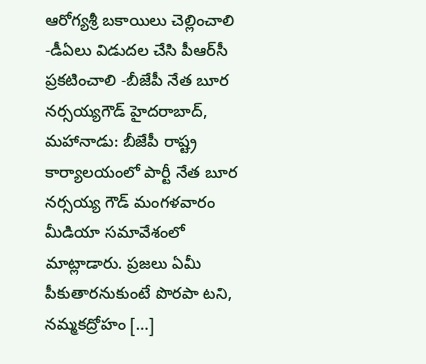ఆరోగ్యశ్రీ బకాయిలు చెల్లించాలి -డీఏలు విడుదల చేసి పీఆర్‌సీ ప్రకటించాలి -బీజేపీ నేత బూర నర్సయ్యగౌడ్‌ హైదరాబాద్‌, మహానాడు: బీజేపీ రాష్ట్ర కార్యాలయంలో పార్టీ నేత బూర నర్సయ్య గౌడ్‌ మంగళవారం మీడియా సమావేశంలో మాట్లాడారు. ప్రజలు ఏమీ పీకుతారనుకుంటే పొరపా టని, నమ్మకద్రోహం […]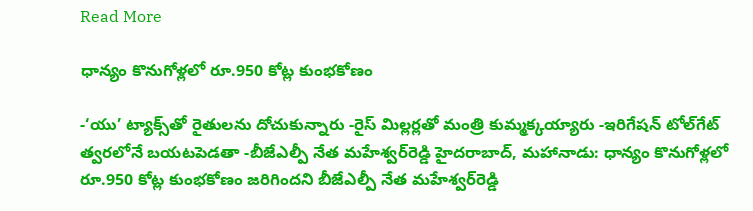Read More

ధాన్యం కొనుగోళ్లలో రూ.950 కోట్ల కుంభకోణం

-‘యు’ ట్యాక్స్‌తో రైతులను దోచుకున్నారు -రైస్‌ మిల్లర్లతో మంత్రి కుమ్మక్కయ్యారు -ఇరిగేషన్‌ టోల్‌గేట్‌ త్వరలోనే బయటపెడతా -బీజేఎల్పీ నేత మహేశ్వర్‌రెడ్డి హైదరాబాద్‌, మహానాడు: ధాన్యం కొనుగోళ్లలో రూ.950 కోట్ల కుంభకోణం జరిగిందని బీజేఎల్పీ నేత మహేశ్వర్‌రెడ్డి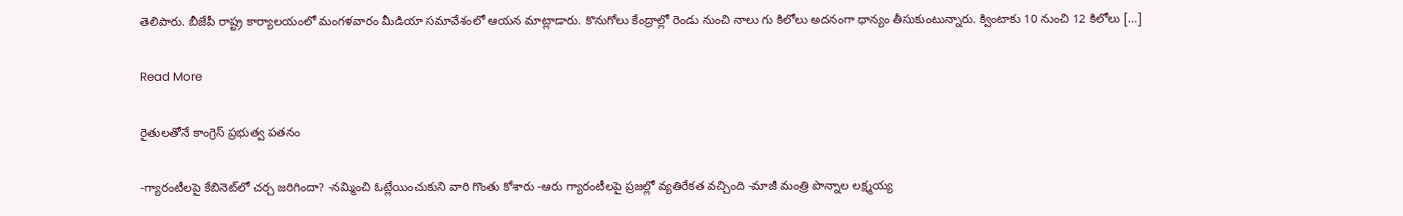తెలిపారు. బీజేపీ రాష్ట్ర కార్యాలయంలో మంగళవారం మీడియా సమావేశంలో ఆయన మాట్లాడారు. కొనుగోలు కేంద్రాల్లో రెండు నుంచి నాలు గు కిలోలు అదనంగా ధాన్యం తీసుకుంటున్నారు. క్వింటాకు 10 నుంచి 12 కిలోలు […]

Read More

రైతులతోనే కాంగ్రెస్‌ ప్రభుత్వ పతనం

-గ్యారంటీలపై కేబినెట్‌లో చర్చ జరిగిందా? -నమ్మించి ఓట్లేయించుకుని వారి గొంతు కోశారు -ఆరు గ్యారంటీలపై ప్రజల్లో వ్యతిరేకత వచ్చింది -మాజీ మంత్రి పొన్నాల లక్ష్మయ్య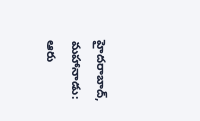హైదరాబాద్‌, మహానాడు: ఆరు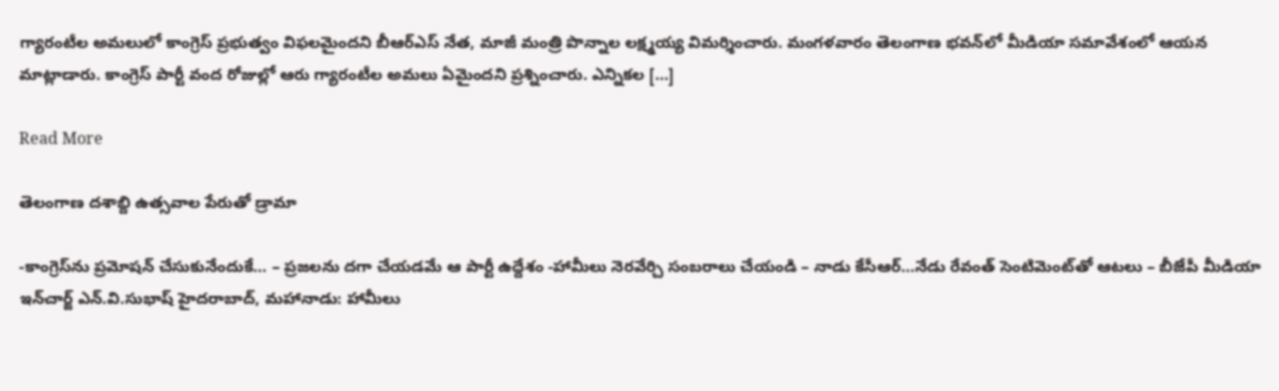గ్యారంటీల అమలులో కాంగ్రెస్‌ ప్రభుత్వం విఫలమైందని బీఆర్‌ఎస్‌ నేత, మాజీ మంత్రి పొన్నాల లక్ష్మయ్య విమర్శించారు. మంగళవారం తెలంగాణ భవన్‌లో మీడియా సమావేశంలో ఆయన మాట్లాడారు. కాంగ్రెస్‌ పార్టీ వంద రోజుల్లో ఆరు గ్యారంటీల అమలు ఏమైందని ప్రశ్నించారు. ఎన్నికల […]

Read More

తెలంగాణ దశాబ్ది ఉత్సవాల పేరుతో డ్రామా

-కాంగ్రెస్‌ను ప్రమోషన్‌ చేసుకునేందుకే… – ప్రజలను దగా చేయడమే ఆ పార్టీ ఉద్దేశం -హామీలు నెరవేర్చి సంబరాలు చేయండి – నాడు కేసీఆర్‌…నేడు రేవంత్‌ సెంటిమెంట్‌తో ఆటలు – బీజేపీ మీడియా ఇన్‌చార్జ్‌ ఎన్‌.వి.సుభాష్‌ హైదరాబాద్‌, మహానాడు: హామీలు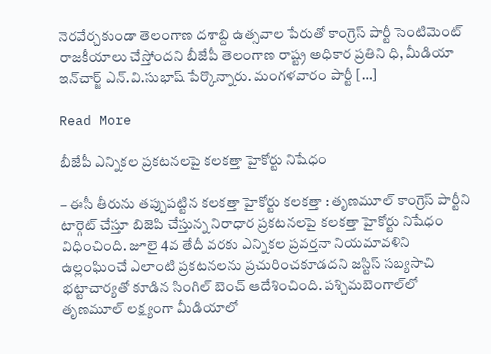నెరవేర్చకుండా తెలంగాణ దశాబ్ది ఉత్సవాల పేరుతో కాంగ్రెస్‌ పార్టీ సెంటిమెంట్‌ రాజకీయాలు చేస్తోందని బీజేపీ తెలంగాణ రాష్ట్ర అధికార ప్రతిని ధి, మీడియా ఇన్‌చార్జ్‌ ఎన్‌.వి.సుభాష్‌ పేర్కొన్నారు. మంగళవారం పార్టీ […]

Read More

బీజేపీ ఎన్నికల ప్రకటనలపై కలకత్తా హైకోర్టు నిషేధం

– ఈసీ తీరును తప్పుపట్టిన కలకత్తా హైకోర్టు కలకత్తా : తృణమూల్‌ కాంగ్రెస్‌ పార్టీని టార్గెట్‌ చేస్తూ బిజెపి చేస్తున్న నిరాధార ప్రకటనలపై కలకత్తా హైకోర్టు నిషేధం విధించింది. జూలై 4వ తేదీ వరకు ఎన్నికల ప్రవర్తనా నియమావళిని ఉల్లంఘించే ఎలాంటి ప్రకటనలను ప్రచురించకూడదని జస్టిస్‌ సబ్యసాచి భట్టాచార్యతో కూడిన సింగిల్‌ బెంచ్‌ ఆదేశించింది. పశ్చిమబెంగాల్‌లో తృణమూల్‌ లక్ష్యంగా మీడియాలో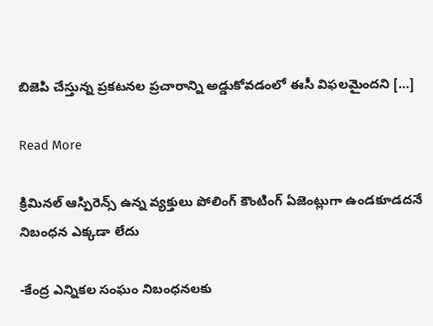బిజెపి చేస్తున్న ప్రకటనల ప్రచారాన్ని అడ్డుకోవడంలో ఈసీ విఫలమైందని […]

Read More

క్రిమినల్ ఆస్పిరెన్స్ ఉన్న వ్యక్తులు పోలింగ్ కౌంటింగ్ ఏజెంట్లుగా ఉండకూడదనే నిబంధన ఎక్కడా లేదు

-కేంద్ర ఎన్నికల సంఘం నిబంధనలకు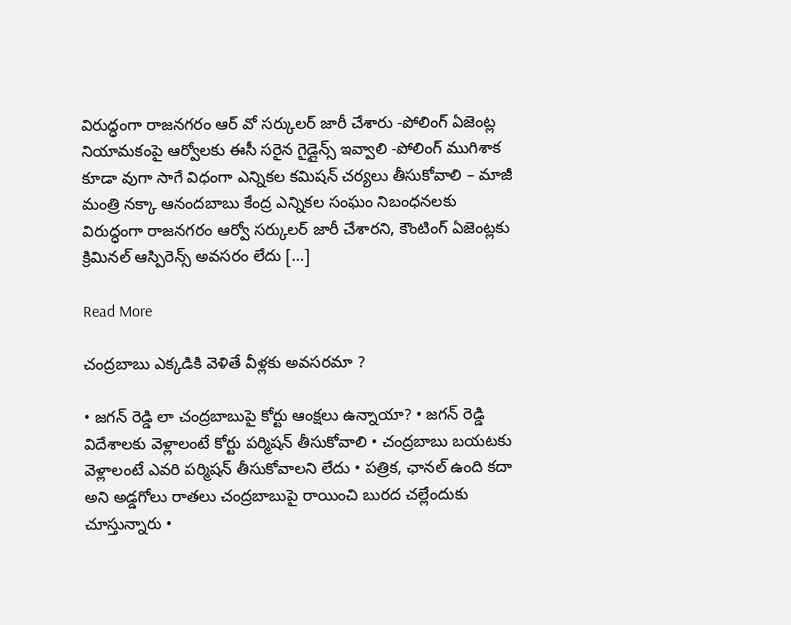విరుద్ధంగా రాజనగరం ఆర్ వో సర్కులర్ జారీ చేశారు -పోలింగ్ ఏజెంట్ల నియామకంపై ఆర్వోలకు ఈసీ సరైన గైడ్లైన్స్ ఇవ్వాలి -పోలింగ్ ముగిశాక కూడా వుగా సాగే విధంగా ఎన్నికల కమిషన్ చర్యలు తీసుకోవాలి – మాజీ మంత్రి నక్కా ఆనందబాబు కేంద్ర ఎన్నికల సంఘం నిబంధనలకు విరుద్ధంగా రాజనగరం ఆర్వో సర్కులర్ జారీ చేశారని, కౌంటింగ్ ఏజెంట్లకు క్రిమినల్ ఆస్పిరెన్స్ అవసరం లేదు […]

Read More

చంద్రబాబు ఎక్కడికి వెళితే వీళ్లకు అవసరమా ?

• జగన్ రెడ్డి లా చంద్రబాబుపై కోర్టు ఆంక్షలు ఉన్నాయా? • జగన్ రెడ్డి విదేశాలకు వెళ్లాలంటే కోర్టు పర్మిషన్ తీసుకోవాలి • చంద్రబాబు బయటకు వెళ్లాలంటే ఎవరి పర్మిషన్ తీసుకోవాలని లేదు • పత్రిక, ఛానల్ ఉంది కదా అని అడ్డగోలు రాతలు చంద్రబాబుపై రాయించి బురద చల్లేందుకు చూస్తున్నారు •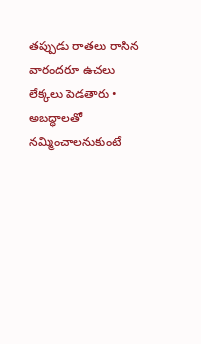తప్పుడు రాతలు రాసిన వారందరూ ఉచలు లేక్కలు పెడతారు • అబద్ధాలతో నమ్మించాలనుకుంటే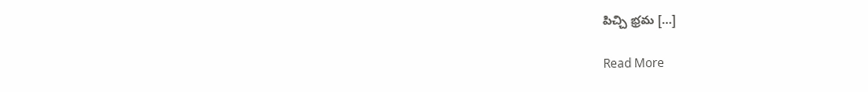పిచ్చి భ్రమ […]

Read More